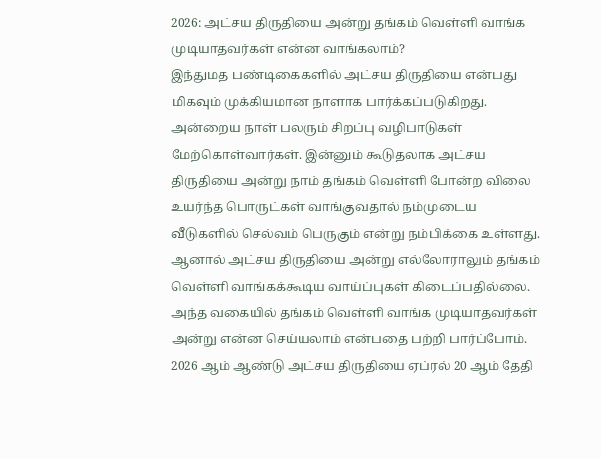2026: அட்சய திருதியை அன்று தங்கம் வெள்ளி வாங்க முடியாதவர்கள் என்ன வாங்கலாம்?
இந்துமத பண்டிகைகளில் அட்சய திருதியை என்பது மிகவும் முக்கியமான நாளாக பார்க்கப்படுகிறது. அன்றைய நாள் பலரும் சிறப்பு வழிபாடுகள் மேற்கொள்வார்கள். இன்னும் கூடுதலாக அட்சய திருதியை அன்று நாம் தங்கம் வெள்ளி போன்ற விலை உயர்ந்த பொருட்கள் வாங்குவதால் நம்முடைய வீடுகளில் செல்வம் பெருகும் என்று நம்பிக்கை உள்ளது.
ஆனால் அட்சய திருதியை அன்று எல்லோராலும் தங்கம் வெள்ளி வாங்கக்கூடிய வாய்ப்புகள் கிடைப்பதில்லை. அந்த வகையில் தங்கம் வெள்ளி வாங்க முடியாதவர்கள் அன்று என்ன செய்யலாம் என்பதை பற்றி பார்ப்போம்.
2026 ஆம் ஆண்டு அட்சய திருதியை ஏப்ரல் 20 ஆம் தேதி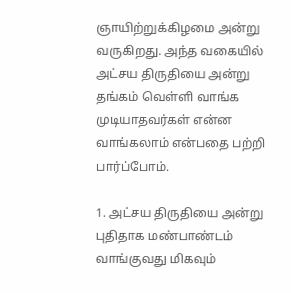ஞாயிற்றுக்கிழமை அன்று வருகிறது. அந்த வகையில் அட்சய திருதியை அன்று தங்கம் வெள்ளி வாங்க முடியாதவர்கள் என்ன வாங்கலாம் என்பதை பற்றி பார்ப்போம்.

1. அட்சய திருதியை அன்று புதிதாக மண்பாண்டம் வாங்குவது மிகவும்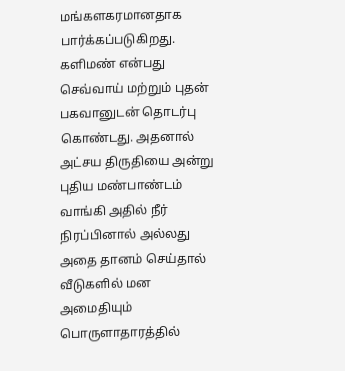மங்களகரமானதாக பார்க்கப்படுகிறது. களிமண் என்பது செவ்வாய் மற்றும் புதன் பகவானுடன் தொடர்பு கொண்டது. அதனால் அட்சய திருதியை அன்று புதிய மண்பாண்டம் வாங்கி அதில் நீர் நிரப்பினால் அல்லது அதை தானம் செய்தால் வீடுகளில் மன அமைதியும் பொருளாதாரத்தில்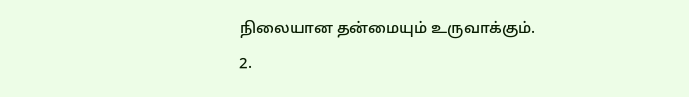நிலையான தன்மையும் உருவாக்கும்.
2.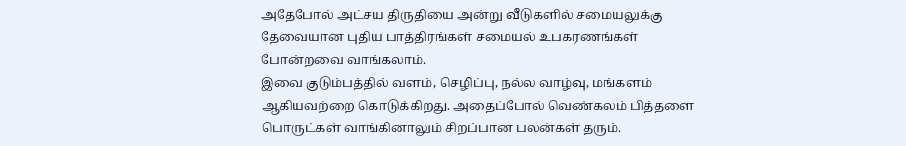அதேபோல் அட்சய திருதியை அன்று வீடுகளில் சமையலுக்கு தேவையான புதிய பாத்திரங்கள் சமையல் உபகரணங்கள் போன்றவை வாங்கலாம்.
இவை குடும்பத்தில் வளம், செழிப்பு, நல்ல வாழ்வு, மங்களம் ஆகியவற்றை கொடுக்கிறது. அதைப்போல் வெண்கலம் பித்தளை பொருட்கள் வாங்கினாலும் சிறப்பான பலன்கள் தரும்.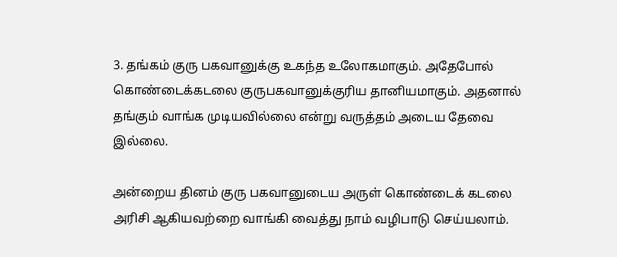3. தங்கம் குரு பகவானுக்கு உகந்த உலோகமாகும். அதேபோல் கொண்டைக்கடலை குருபகவானுக்குரிய தானியமாகும். அதனால் தங்கும் வாங்க முடியவில்லை என்று வருத்தம் அடைய தேவை இல்லை.

அன்றைய தினம் குரு பகவானுடைய அருள் கொண்டைக் கடலை அரிசி ஆகியவற்றை வாங்கி வைத்து நாம் வழிபாடு செய்யலாம்.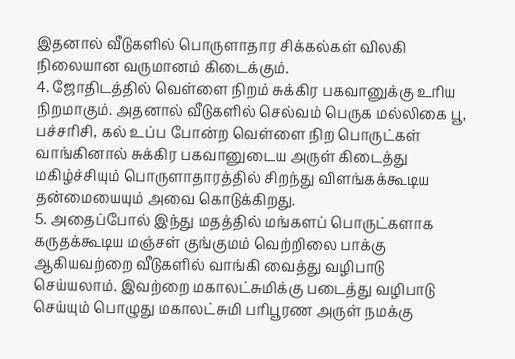இதனால் வீடுகளில் பொருளாதார சிக்கல்கள் விலகி நிலையான வருமானம் கிடைக்கும்.
4. ஜோதிடத்தில் வெள்ளை நிறம் சுக்கிர பகவானுக்கு உரிய நிறமாகும். அதனால் வீடுகளில் செல்வம் பெருக மல்லிகை பூ, பச்சரிசி, கல் உப்ப போன்ற வெள்ளை நிற பொருட்கள் வாங்கினால் சுக்கிர பகவானுடைய அருள் கிடைத்து மகிழ்ச்சியும் பொருளாதாரத்தில் சிறந்து விளங்கக்கூடிய தன்மையையும் அவை கொடுக்கிறது.
5. அதைப்போல் இந்து மதத்தில் மங்களப் பொருட்களாக கருதக்கூடிய மஞ்சள் குங்குமம் வெற்றிலை பாக்கு ஆகியவற்றை வீடுகளில் வாங்கி வைத்து வழிபாடு செய்யலாம். இவற்றை மகாலட்சுமிக்கு படைத்து வழிபாடு செய்யும் பொழுது மகாலட்சுமி பரிபூரண அருள் நமக்கு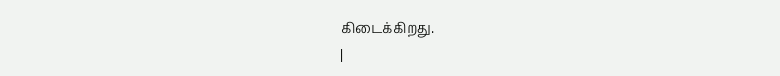கிடைக்கிறது.
|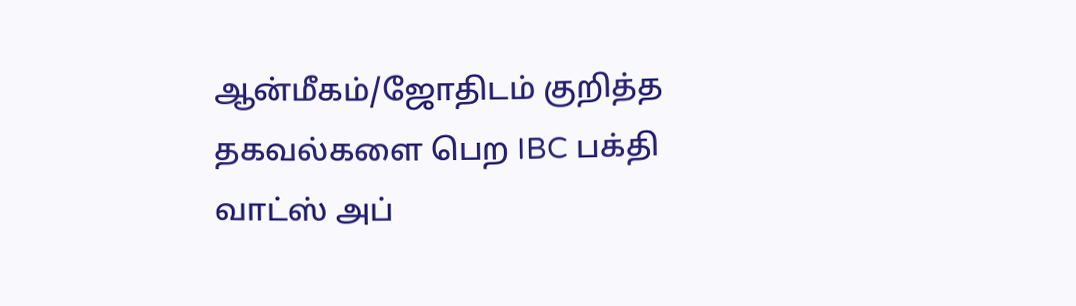ஆன்மீகம்/ஜோதிடம் குறித்த தகவல்களை பெற IBC பக்தி வாட்ஸ் அப்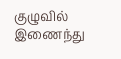குழுவில் இணைந்து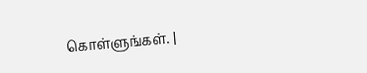கொள்ளுங்கள். |